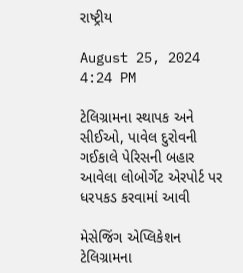રાષ્ટ્રીય

August 25, 2024 4:24 PM

ટેલિગ્રામના સ્થાપક અને સીઈઓ, પાવેલ દુરોવની ગઈકાલે પેરિસની બહાર આવેલા લોબોર્ગેટ એરપોર્ટ પર ધરપકડ કરવામાં આવી

મેસેજિંગ એપ્લિકેશન ટેલિગ્રામના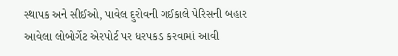સ્થાપક અને સીઈઓ, પાવેલ દુરોવની ગઈકાલે પેરિસની બહાર આવેલા લોબોર્ગેટ એરપોર્ટ પર ધરપકડ કરવામાં આવી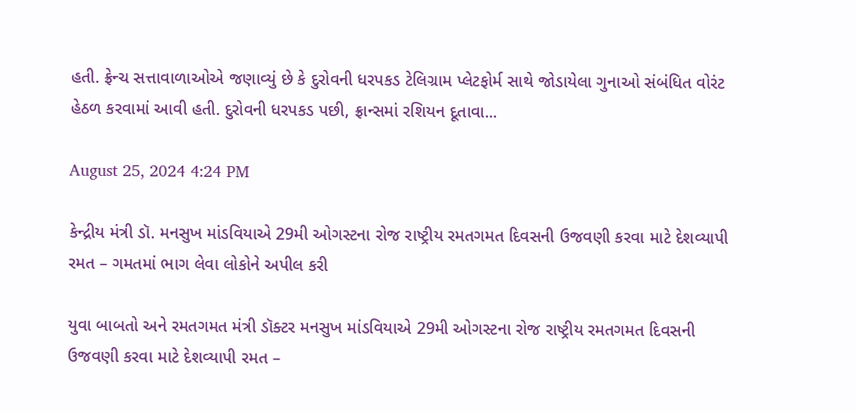હતી. ફ્રેન્ચ સત્તાવાળાઓએ જણાવ્યું છે કે દુરોવની ધરપકડ ટેલિગ્રામ પ્લેટફોર્મ સાથે જોડાયેલા ગુનાઓ સંબંધિત વોરંટ હેઠળ કરવામાં આવી હતી. દુરોવની ધરપકડ પછી, ફ્રાન્સમાં રશિયન દૂતાવા...

August 25, 2024 4:24 PM

કેન્દ્રીય મંત્રી ડૉ. મનસુખ માંડવિયાએ 29મી ઓગસ્ટના રોજ રાષ્ટ્રીય રમતગમત દિવસની ઉજવણી કરવા માટે દેશવ્યાપી રમત – ગમતમાં ભાગ લેવા લોકોને અપીલ કરી

યુવા બાબતો અને રમતગમત મંત્રી ડૉક્ટર મનસુખ માંડવિયાએ 29મી ઓગસ્ટના રોજ રાષ્ટ્રીય રમતગમત દિવસની ઉજવણી કરવા માટે દેશવ્યાપી રમત –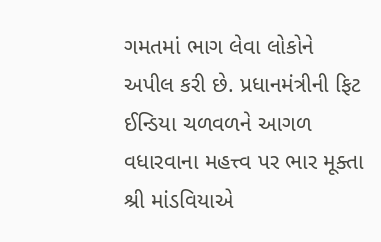ગમતમાં ભાગ લેવા લોકોને અપીલ કરી છે. પ્રધાનમંત્રીની ફિટ ઈન્ડિયા ચળવળને આગળ વધારવાના મહત્ત્વ પર ભાર મૂક્તા શ્રી માંડવિયાએ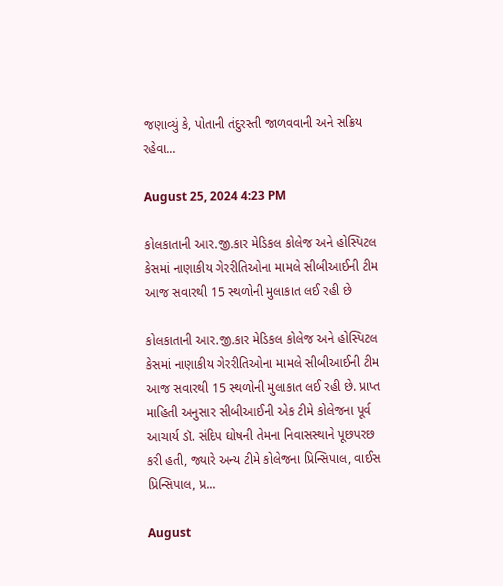જણાવ્યું કે, પોતાની તંદુરસ્તી જાળવવાની અને સક્રિય રહેવા...

August 25, 2024 4:23 PM

કોલકાતાની આર.જી.કાર મેડિકલ કોલેજ અને હોસ્પિટલ કેસમાં નાણાકીય ગેરરીતિઓના મામલે સીબીઆઈની ટીમ આજ સવારથી 15 સ્થળોની મુલાકાત લઈ રહી છે

કોલકાતાની આર.જી.કાર મેડિકલ કોલેજ અને હોસ્પિટલ કેસમાં નાણાકીય ગેરરીતિઓના મામલે સીબીઆઈની ટીમ આજ સવારથી 15 સ્થળોની મુલાકાત લઈ રહી છે. પ્રાપ્ત માહિતી અનુસાર સીબીઆઈની એક ટીમે કોલેજના પૂર્વ આચાર્ય ડૉ. સંદિપ ઘોષની તેમના નિવાસસ્થાને પૂછપરછ કરી હતી, જ્યારે અન્ય ટીમે કોલેજના પ્રિન્સિપાલ, વાઈસ પ્રિન્સિપાલ, પ્ર...

August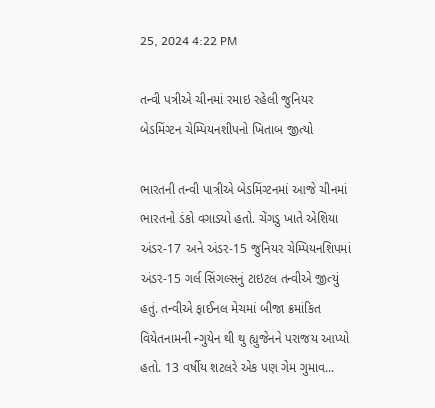25, 2024 4:22 PM

તન્વી પત્રીએ ચીનમાં રમાઇ રહેલી જુનિયર બેડમિંગ્ટન ચેમ્પિયનશીપનો ખિતાબ જીત્યો

ભારતની તન્વી પાત્રીએ બેડમિંગ્ટનમાં આજે ચીનમાં ભારતનો ડંકો વગાડ્યો હતો. ચેંગડુ ખાતે એશિયા અંડર-17 અને અંડર-15 જુનિયર ચેમ્પિયનશિપમાં અંડર-15 ગર્લ સિંગલ્સનું ટાઇટલ તન્વીએ જીત્યું હતું. તન્વીએ ફાઈનલ મેચમાં બીજા ક્રમાંકિત વિયેતનામની ન્ગુયેન થી થુ હ્યુજેનને પરાજય આપ્યો હતો. 13 વર્ષીય શટલરે એક પણ ગેમ ગુમાવ...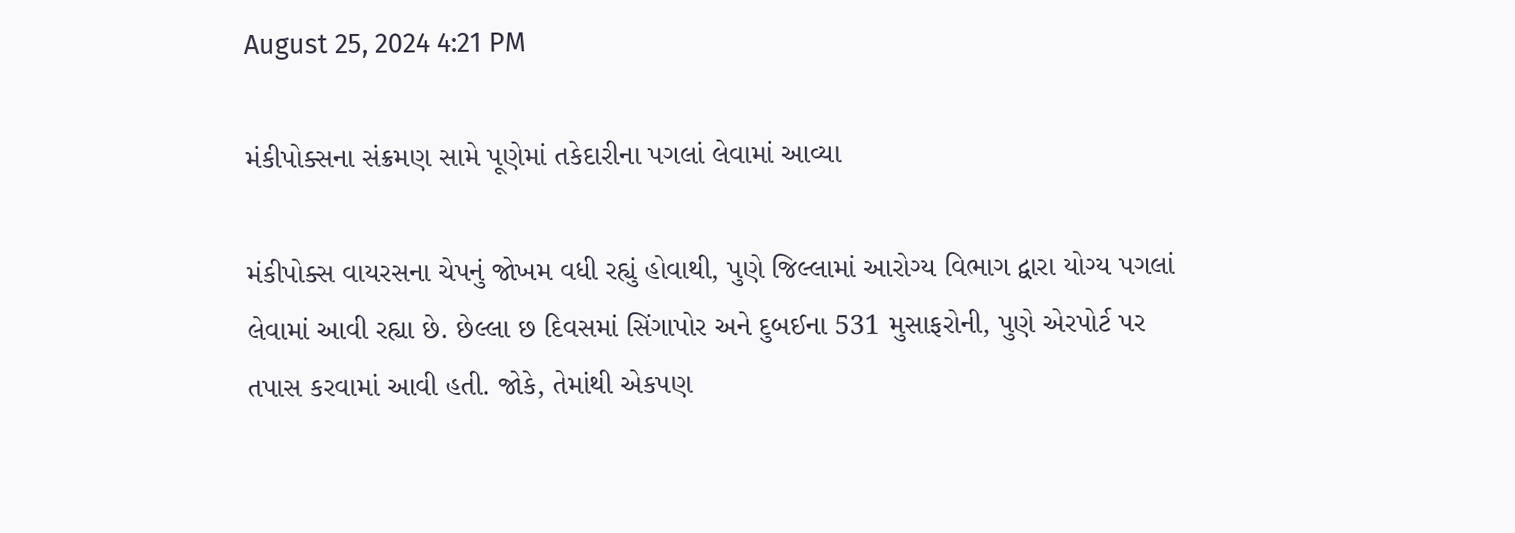August 25, 2024 4:21 PM

મંકીપોક્સના સંક્રમણ સામે પૂણેમાં તકેદારીના પગલાં લેવામાં આવ્યા

મંકીપોક્સ વાયરસના ચેપનું જોખમ વધી રહ્યું હોવાથી, પુણે જિલ્લામાં આરોગ્ય વિભાગ દ્વારા યોગ્ય પગલાં લેવામાં આવી રહ્યા છે. છેલ્લા છ દિવસમાં સિંગાપોર અને દુબઈના 531 મુસાફરોની, પુણે એરપોર્ટ પર તપાસ કરવામાં આવી હતી. જોકે, તેમાંથી એકપણ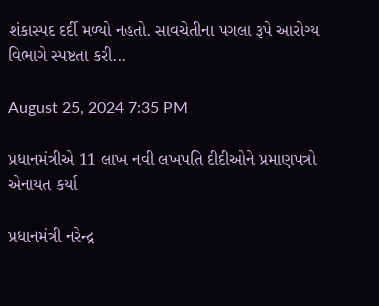શંકાસ્પદ દર્દી મળ્યો નહતો. સાવચેતીના પગલા રૂપે આરોગ્ય વિભાગે સ્પષ્ટતા કરી...

August 25, 2024 7:35 PM

પ્રધાનમંત્રીએ 11 લાખ નવી લખપતિ દીદીઓને પ્રમાણપત્રો એનાયત કર્યા

પ્રધાનમંત્રી નરેન્દ્ર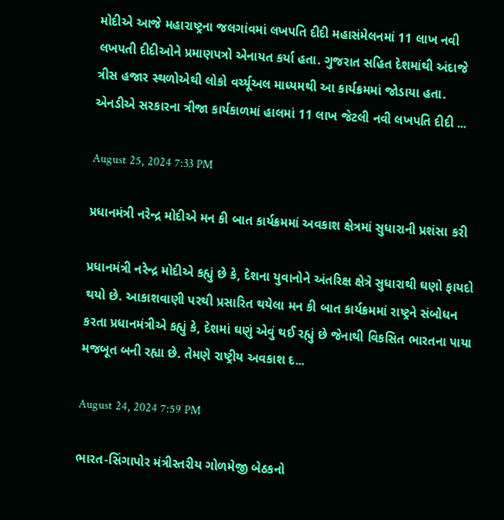મોદીએ આજે મહારાષ્ટ્રના જલગાંવમાં લખપતિ દીદી મહાસંમેલનમાં 11 લાખ નવી લખપતી દીદીઓને પ્રમાણપત્રો એનાયત કર્યા હતા. ગુજરાત સહિત દેશમાંથી અંદાજે ત્રીસ હજાર સ્થળોએથી લોકો વર્ચ્યૂઅલ માધ્યમથી આ કાર્યક્રમમાં જોડાયા હતા. એનડીએ સરકારના ત્રીજા કાર્યકાળમાં હાલમાં 11 લાખ જેટલી નવી લખપતિ દીદી ...

August 25, 2024 7:33 PM

પ્રધાનમંત્રી નરેન્દ્ર મોદીએ મન કી બાત કાર્યક્રમમાં અવકાશ ક્ષેત્રમાં સુધારાની પ્રશંસા કરી

પ્રધાનમંત્રી નરેન્દ્ર મોદીએ કહ્યું છે કે, દેશના યુવાનોને અંતરિક્ષ ક્ષેત્રે સુધારાથી ઘણો ફાયદો થયો છે. આકાશવાણી પરથી પ્રસારિત થયેલા મન કી બાત કાર્યક્રમમાં રાષ્ટ્રને સંબોધન કરતા પ્રધાનમંત્રીએ કહ્યું કે, દેશમાં ઘણું એવું થઈ રહ્યું છે જેનાથી વિકસિત ભારતના પાયા મજબૂત બની રહ્યા છે. તેમણે રાષ્ટ્રીય અવકાશ દ...

August 24, 2024 7:59 PM

ભારત-સિંગાપોર મંત્રીસ્તરીય ગોળમેજી બેઠકનો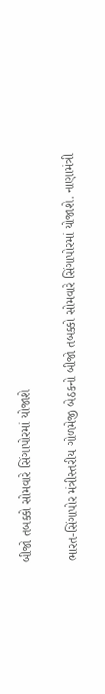બીજો તબક્કો સોમવારે સિંગાપોરમાં યોજાશે

ભારત-સિંગાપોર મંત્રીસ્તરીય ગોળમેજી બેઠકનો બીજો તબક્કો સોમવારે સિંગાપોરમાં યોજાશે. નાણામંત્રી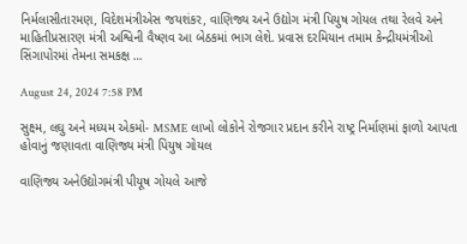નિર્મલાસીતારમણ, વિદેશમંત્રીએસ જયશંકર, વાણિજ્ય અને ઉદ્યોગ મંત્રી પિયુષ ગોયલ તથા રેલવે અને માહિતીપ્રસારણ મંત્રી અશ્વિની વૈષ્ણવ આ બેઠકમાં ભાગ લેશે. પ્રવાસ દરમિયાન તમામ કેન્દ્રીયમંત્રીઓ સિંગાપોરમાં તેમના સમકક્ષ ...

August 24, 2024 7:58 PM

સુક્ષ્મ, લઘુ અને મધ્યમ એકમો- MSME લાખો લોકોને રોજગાર પ્રદાન કરીને રાષ્ટ્ર નિર્માણમાં ફાળો આપતા હોવાનું જણાવતા વાણિજ્ય મંત્રી પિયુષ ગોયલ

વાણિજ્ય અનેઉદ્યોગમંત્રી પીયૂષ ગોયલે આજે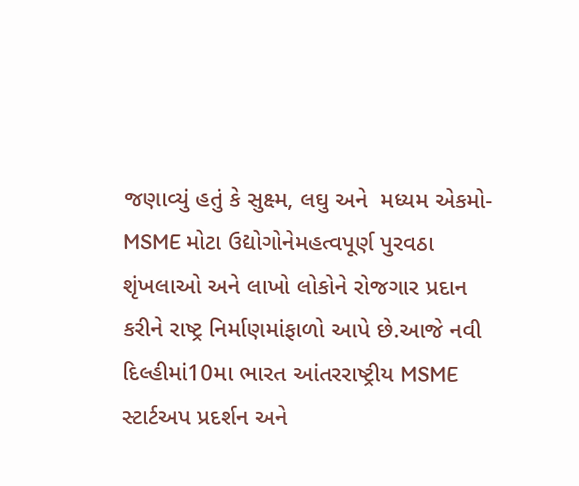જણાવ્યું હતું કે સુક્ષ્મ, લઘુ અને  મધ્યમ એકમો-MSME મોટા ઉદ્યોગોનેમહત્વપૂર્ણ પુરવઠા શૃંખલાઓ અને લાખો લોકોને રોજગાર પ્રદાન કરીને રાષ્ટ્ર નિર્માણમાંફાળો આપે છે.આજે નવી દિલ્હીમાં10મા ભારત આંતરરાષ્ટ્રીય MSME સ્ટાર્ટઅપ પ્રદર્શન અને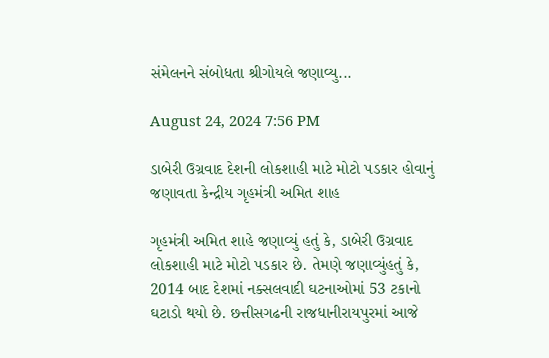સંમેલનને સંબોધતા શ્રીગોયલે જણાવ્યુ...

August 24, 2024 7:56 PM

ડાબેરી ઉગ્રવાદ દેશની લોકશાહી માટે મોટો પડકાર હોવાનું જણાવતા કેન્દ્રીય ગૃહમંત્રી અમિત શાહ

ગૃહમંત્રી અમિત શાહે જણાવ્યું હતું કે, ડાબેરી ઉગ્રવાદ લોકશાહી માટે મોટો પડકાર છે. તેમણે જણાવ્યુંહતું કે, 2014 બાદ દેશમાં નક્સલવાદી ઘટનાઓમાં 53 ટકાનો ઘટાડો થયો છે. છત્તીસગઢની રાજધાનીરાયપુરમાં આજે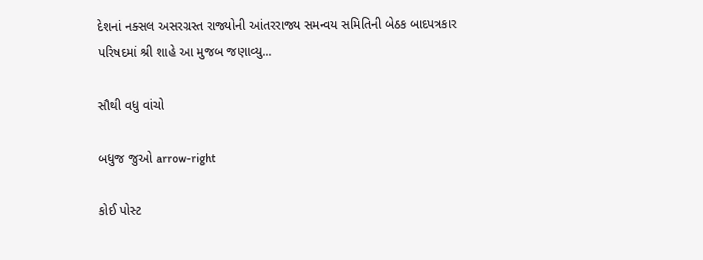દેશનાં નક્સલ અસરગ્રસ્ત રાજ્યોની આંતરરાજ્ય સમન્વય સમિતિની બેઠક બાદપત્રકાર પરિષદમાં શ્રી શાહે આ મુજબ જણાવ્યુ...

સૌથી વધુ વાંચો

બધુજ જુઓ arrow-right

કોઈ પોસ્ટ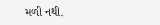મળી નથી.